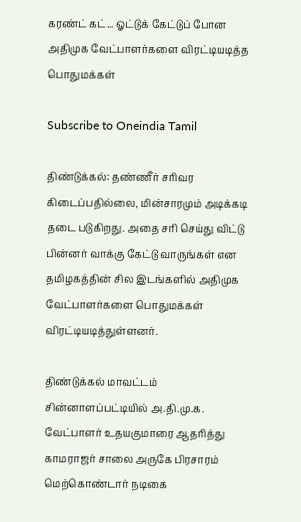கரண்ட் கட்... ஓட்டுக் கேட்டுப் போன அதிமுக வேட்பாளர்களை விரட்டியடித்த பொதுமக்கள்

Subscribe to Oneindia Tamil

திண்டுக்கல்: தண்ணீர் சரிவர கிடைப்பதில்லை, மின்சாரமும் அடிக்கடி தடை படுகிறது. அதை சரி செய்து விட்டு பின்னர் வாக்கு கேட்டு வாருங்கள் என தமிழகத்தின் சில இடங்களில் அதிமுக வேட்பாளர்களை பொதுமக்கள் விரட்டியடித்துள்ளனர்.

திண்டுக்கல் மாவட்டம் சின்னாளப்பட்டியில் அ.தி.மு.க. வேட்பாளர் உதயகுமாரை ஆதரித்து காமராஜர் சாலை அருகே பிரசாரம் மெற்கொண்டார் நடிகை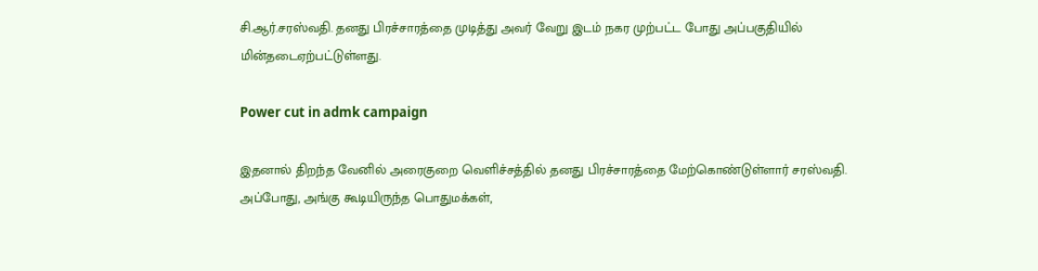சி.ஆர்.சரஸ்வதி. தனது பிரச்சாரத்தை முடித்து அவர் வேறு இடம் நகர முற்பட்ட போது அப்பகுதியில் மின்தடைஏற்பட்டுள்ளது.

Power cut in admk campaign

இதனால் திறந்த வேனில் அரைகுறை வெளிச்சத்தில் தனது பிரச்சாரத்தை மேற்கொண்டுள்ளார் சரஸ்வதி. அப்போது, அங்கு கூடியிருந்த பொதுமக்கள்,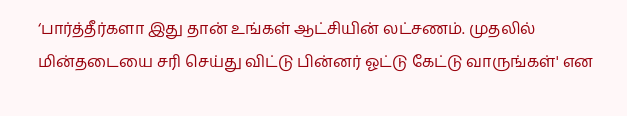‘பார்த்தீர்களா இது தான் உங்கள் ஆட்சியின் லட்சணம். முதலில் மின்தடையை சரி செய்து விட்டு பின்னர் ஓட்டு கேட்டு வாருங்கள்' என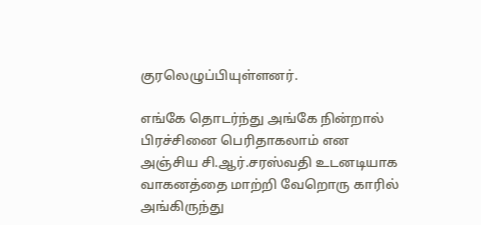குரலெழுப்பியுள்ளனர்.

எங்கே தொடர்ந்து அங்கே நின்றால் பிரச்சினை பெரிதாகலாம் என அஞ்சிய சி.ஆர்.சரஸ்வதி உடனடியாக வாகனத்தை மாற்றி வேறொரு காரில் அங்கிருந்து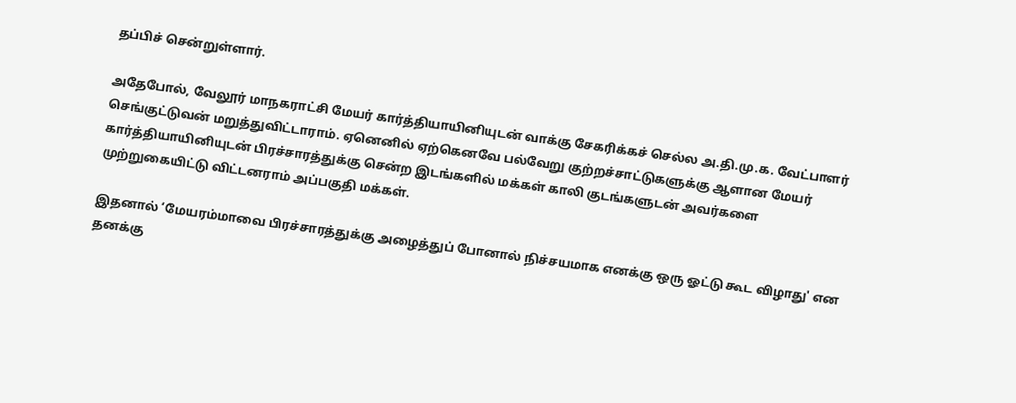தப்பிச் சென்றுள்ளார்.

அதேபோல், வேலூர் மாநகராட்சி மேயர் கார்த்தியாயினியுடன் வாக்கு சேகரிக்கச் செல்ல அ.தி.மு.க. வேட்பாளர் செங்குட்டுவன் மறுத்துவிட்டாராம். ஏனெனில் ஏற்கெனவே பல்வேறு குற்றச்சாட்டுகளுக்கு ஆளான மேயர் கார்த்தியாயினியுடன் பிரச்சாரத்துக்கு சென்ற இடங்களில் மக்கள் காலி குடங்களுடன் அவர்களை முற்றுகையிட்டு விட்டனராம் அப்பகுதி மக்கள்.

இதனால் ‘மேயரம்மாவை பிரச்சாரத்துக்கு அழைத்துப் போனால் நிச்சயமாக எனக்கு ஒரு ஓட்டு கூட விழாது' என தனக்கு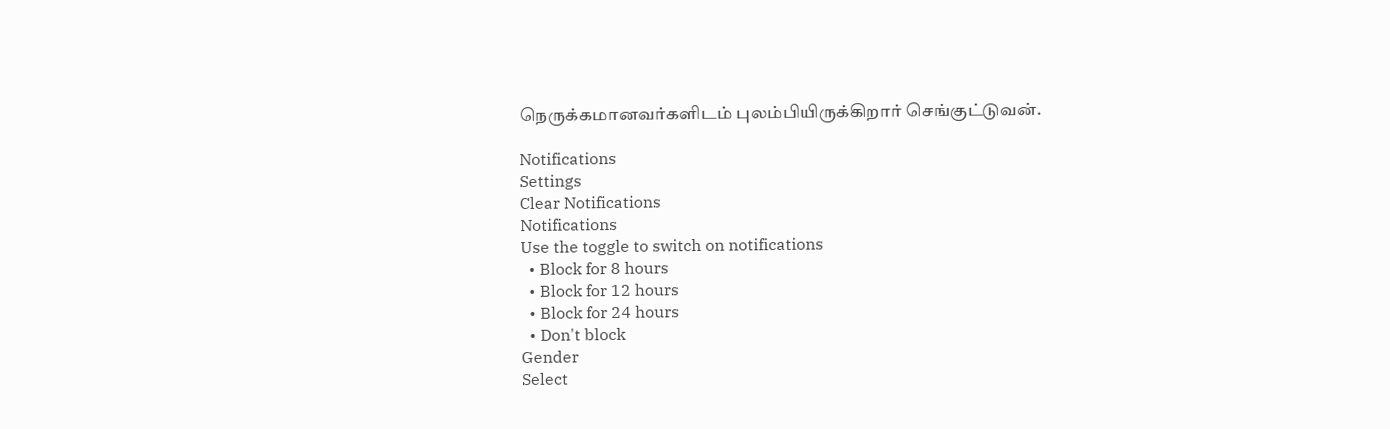நெருக்கமானவர்களிடம் புலம்பியிருக்கிறார் செங்குட்டுவன்.

Notifications
Settings
Clear Notifications
Notifications
Use the toggle to switch on notifications
  • Block for 8 hours
  • Block for 12 hours
  • Block for 24 hours
  • Don't block
Gender
Select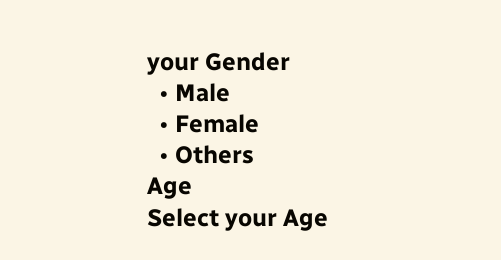your Gender
  • Male
  • Female
  • Others
Age
Select your Age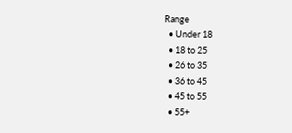Range
  • Under 18
  • 18 to 25
  • 26 to 35
  • 36 to 45
  • 45 to 55
  • 55+